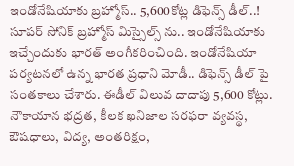ఇండోనేషియాకు బ్రహ్మోస్.. 5,600కోట్ల డిఫెన్స్ డీల్..!
సూపర్ సోనిక్ బ్రహ్మోస్ మిస్సైల్స్ ను.. ఇండోనేషియాకు ఇచ్చేందుకు భారత్ అంగీకరించింది. ఇండోనేషియా పర్యటనలో ఉన్న భారత ప్రధాని మోడీ.. డిఫెన్స్ డీల్ పై సంతకాలు చేశారు. ఈడీల్ విలువ దాదాపు 5,600 కోట్లు. నౌకాయాన భద్రత, కీలక ఖనిజాల సరఫరా వ్యవస్థ, ఔషధాలు, విద్య, అంతరిక్షం,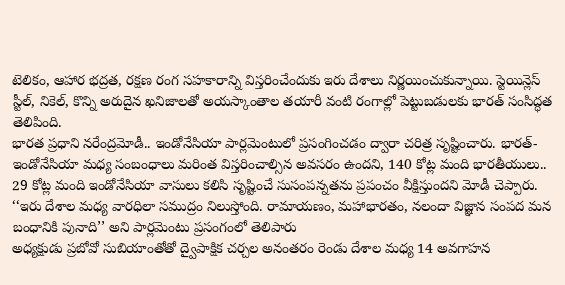టెలికం, ఆహార భద్రత, రక్షణ రంగ సహకారాన్ని విస్తరించేందుకు ఇరు దేశాలు నిర్ణయించుకున్నాయి. స్టెయిన్లెస్ స్టీల్, నికెల్, కొన్ని అరుదైన ఖనిజాలతో అయస్కాంతాల తయారీ వంటి రంగాల్లో పెట్టుబడులకు భారత్ సంసిద్ధత తెలిపింది.
భారత ప్రధాని నరేంద్రమోడీ.. ఇండోనేసియా పార్లమెంటులో ప్రసంగించడం ద్వారా చరిత్ర సృష్టించారు. భారత్-ఇండోనేసియా మధ్య సంబంధాలు మరింత విస్తరించాల్సిన అవసరం ఉందని, 140 కోట్ల మంది భారతీయులు.. 29 కోట్ల మంది ఇండోనేసియా వాసులు కలిసి సృష్టించే సుసంపన్నతను ప్రపంచం వీక్షిస్తుందని మోడీ చెప్పారు. ‘‘ఇరు దేశాల మధ్య వారధిలా సముద్రం నిలుస్తోంది. రామాయణం, మహాభారతం, నలందా విజ్ఞాన సంపద మన బంధానికి పునాది’’ అని పార్లమెంటు ప్రసంగంలో తెలిపారు
అధ్యక్షుడు ప్రబోవో సుబియాంతోతో ద్వైపాక్షిక చర్చల అనంతరం రెండు దేశాల మధ్య 14 అవగాహన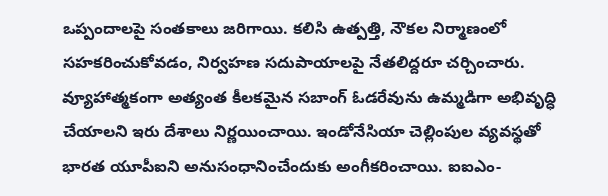ఒప్పందాలపై సంతకాలు జరిగాయి. కలిసి ఉత్పత్తి, నౌకల నిర్మాణంలో సహకరించుకోవడం, నిర్వహణ సదుపాయాలపై నేతలిద్దరూ చర్చించారు. వ్యూహాత్మకంగా అత్యంత కీలకమైన సబాంగ్ ఓడరేవును ఉమ్మడిగా అభివృద్ధి చేయాలని ఇరు దేశాలు నిర్ణయించాయి. ఇండోనేసియా చెల్లింపుల వ్యవస్థతో భారత యూపీఐని అనుసంధానించేందుకు అంగీకరించాయి. ఐఐఎం-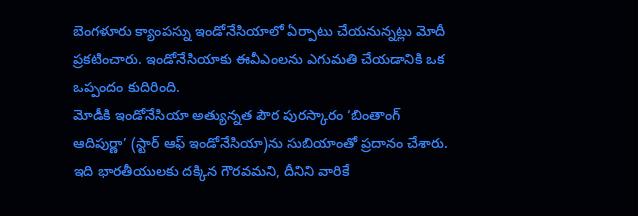బెంగళూరు క్యాంపస్ను ఇండోనేసియాలో ఏర్పాటు చేయనున్నట్లు మోదీ ప్రకటించారు. ఇండోనేసియాకు ఈవీఎంలను ఎగుమతి చేయడానికి ఒక ఒప్పందం కుదిరింది.
మోడీకి ఇండోనేసియా అత్యున్నత పౌర పురస్కారం ‘బింతాంగ్ ఆదిపుర్ణా’ (స్టార్ ఆఫ్ ఇండోనేసియా)ను సుబియాంతో ప్రదానం చేశారు. ఇది భారతీయులకు దక్కిన గౌరవమని, దీనిని వారికే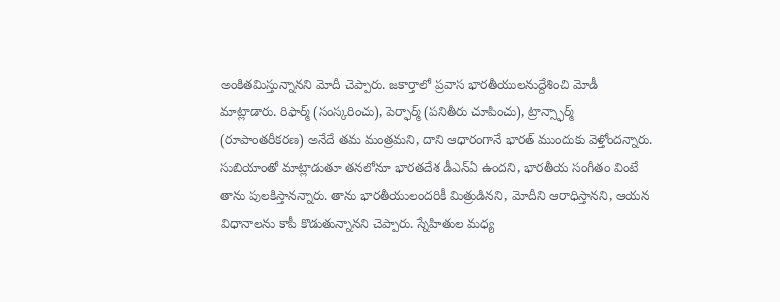అంకితమిస్తున్నానని మోదీ చెప్పారు. జకార్తాలో ప్రవాస భారతీయులనుద్దేశించి మోడీ మాట్లాడారు. రిఫార్మ్ (సంస్కరించు), పెర్ఫార్మ్ (పనితీరు చూపించు), ట్రాన్స్ఫార్మ్ (రూపాంతరీకరణ) అనేదే తమ మంత్రమని, దాని ఆధారంగానే భారత్ ముందుకు వెళ్తోందన్నారు. సుబియాంతో మాట్లాడుతూ తనలోనూ భారతదేశ డీఎన్ఏ ఉందని, భారతీయ సంగీతం వింటే తాను పులకిస్తానన్నారు. తాను భారతీయులందరికీ మిత్రుడినని, మోదీని ఆరాధిస్తానని, ఆయన విధానాలను కాపీ కొడుతున్నానని చెప్పారు. స్నేహితుల మధ్య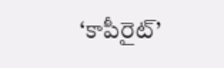‘కాపీరైట్’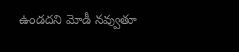ఉండదని మోడీ నవ్వుతూ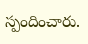స్పందించారు.